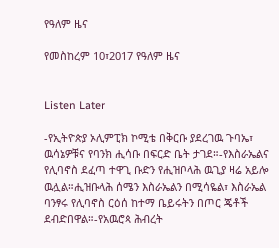የዓለም ዜና

የመስከረም 10፣2017 የዓለም ዜና


Listen Later

-የኢትዮጵያ ኦሊምፒክ ኮሚቴ በቅርቡ ያደረገዉ ጉባኤ፣ ዉሳኔዎቹና የባንክ ሒሳቡ በፍርድ ቤት ታገደ።-የእስራኤልና የሊባኖስ ደፈጣ ተዋጊ ቡድን የሒዝቦላሕ ዉጊያ ዛሬ አይሎ ዉሏል።ሒዝቡላሕ ሰሜን እስራኤልን በሚሳዬል፣ እስራኤል ባንፃሩ የሊባኖስ ርዕሰ ከተማ ቤይሩትን በጦር ጄቶች ደብድበዋል።-የአዉሮጳ ሕብረት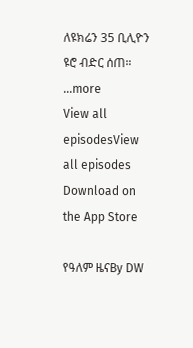ለዩክሬን 35 ቢሊዮን ዩሮ ብድር ሰጠ።
...more
View all episodesView all episodes
Download on the App Store

የዓለም ዜናBy DW